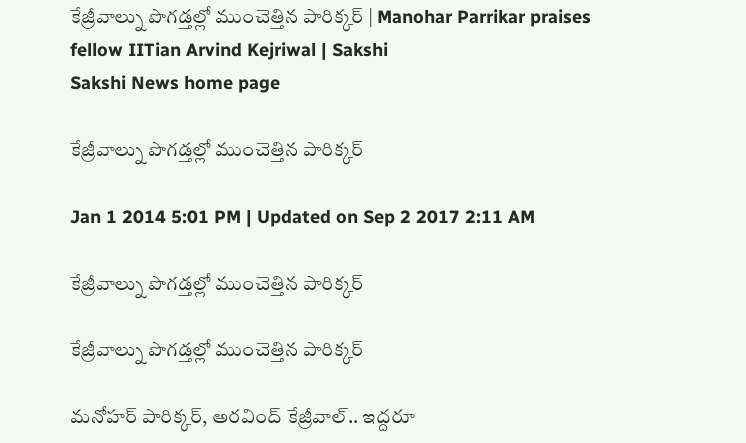కేజ్రీవాల్ను పొగడ్తల్లో ముంచెత్తిన పారిక్కర్ | Manohar Parrikar praises fellow IITian Arvind Kejriwal | Sakshi
Sakshi News home page

కేజ్రీవాల్ను పొగడ్తల్లో ముంచెత్తిన పారిక్కర్

Jan 1 2014 5:01 PM | Updated on Sep 2 2017 2:11 AM

కేజ్రీవాల్ను పొగడ్తల్లో ముంచెత్తిన పారిక్కర్

కేజ్రీవాల్ను పొగడ్తల్లో ముంచెత్తిన పారిక్కర్

మనోహర్ పారిక్కర్, అరవింద్ కేజ్రీవాల్.. ఇద్దరూ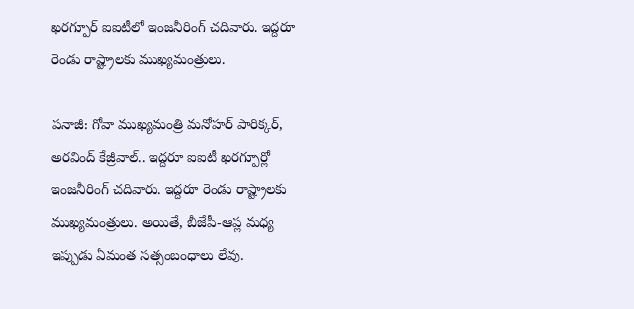ఖరగ్పూర్ ఐఐటీలో ఇంజనీరింగ్ చదివారు. ఇద్దరూ రెండు రాష్ట్రాలకు ముఖ్యమంత్రులు.

పనాజీ: గోవా ముఖ్యమంత్రి మనోహర్ పారిక్కర్, అరవింద్ కేజ్రీవాల్.. ఇద్దరూ ఐఐటీ ఖరగ్పూర్లో ఇంజనీరింగ్ చదివారు. ఇద్దరూ రెండు రాష్ట్రాలకు ముఖ్యమంత్రులు. అయితే, బీజేపీ-ఆప్ల మధ్య ఇప్పుడు ఏమంత సత్సంబంధాలు లేవు.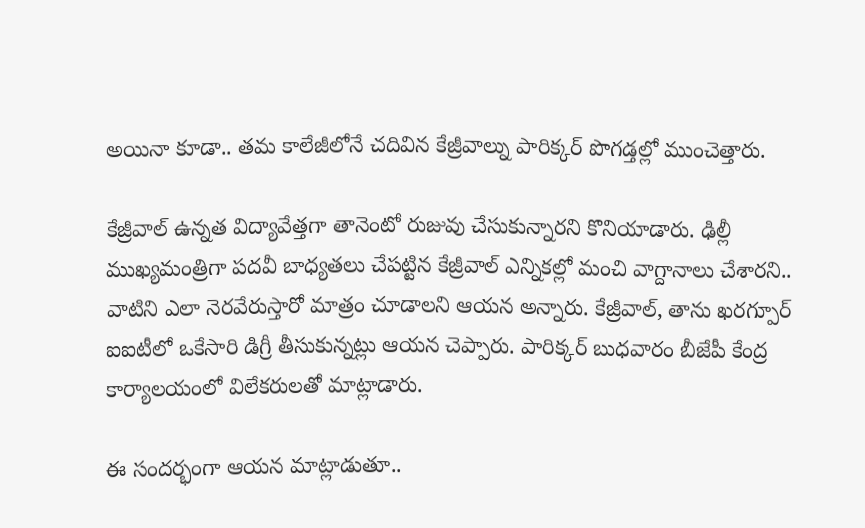అయినా కూడా.. తమ కాలేజీలోనే చదివిన కేజ్రీవాల్ను పారిక్కర్ పొగడ్తల్లో ముంచెత్తారు.

కేజ్రీవాల్ ఉన్నత విద్యావేత్తగా తానెంటో రుజువు చేసుకున్నారని కొనియాడారు. ఢిల్లీ ముఖ్యమంత్రిగా పదవీ బాధ్యతలు చేపట్టిన కేజ్రీవాల్ ఎన్నికల్లో మంచి వాగ్దానాలు చేశారని.. వాటిని ఎలా నెరవేరుస్తారో మాత్రం చూడాలని ఆయన అన్నారు. కేజ్రీవాల్, తాను ఖరగ్పూర్ ఐఐటీలో ఒకేసారి డిగ్రీ తీసుకున్నట్లు ఆయన చెప్పారు. పారిక్కర్ బుధవారం బీజేపీ కేంద్ర కార్యాలయంలో విలేకరులతో మాట్లాడారు.

ఈ సందర్భంగా ఆయన మాట్లాడుతూ..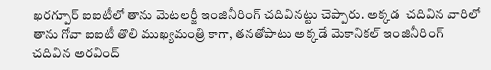ఖరగ్పూర్ ఐఐటీలో తాను మెటలర్జీ ఇంజినీరింగ్ చదివినట్టు చెప్పారు. అక్కడ  చదివిన వారిలో తాను గోవా ఐఐటీ తొలి ముఖ్యమంత్రి కాగా, తనతోపాటు అక్కడే మెకానికల్ ఇంజినీరింగ్ చదివిన అరవింద్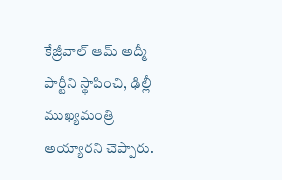కేజ్రీవాల్ ఆమ్ అద్మీ పార్టీని స్థాపించి, ఢిల్లీ ముఖ్యమంత్రి అయ్యారని చెప్పారు.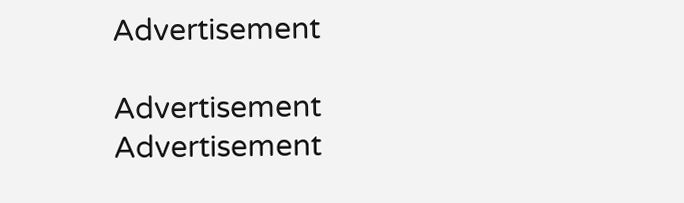Advertisement

Advertisement
Advertisement